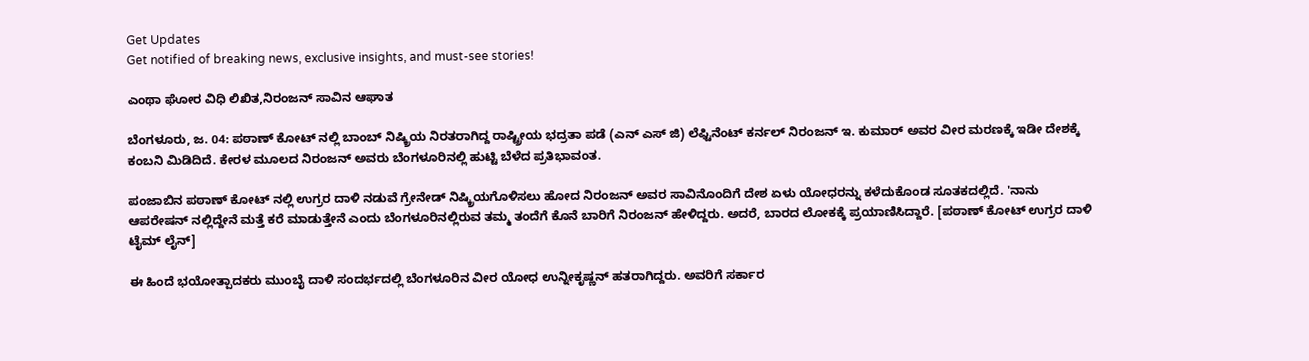Get Updates
Get notified of breaking news, exclusive insights, and must-see stories!

ಎಂಥಾ ಘೋರ ವಿಧಿ ಲಿಖಿತ,ನಿರಂಜನ್ ಸಾವಿನ ಆಘಾತ

ಬೆಂಗಳೂರು, ಜ. 04: ಪಠಾಣ್ ಕೋಟ್ ನಲ್ಲಿ ಬಾಂಬ್ ನಿಷ್ಕ್ರಿಯ ನಿರತರಾಗಿದ್ದ ರಾಷ್ಟ್ರೀಯ ಭದ್ರತಾ ಪಡೆ (ಎನ್ ಎಸ್ ಜಿ) ಲೆಫ್ಟಿನೆಂಟ್ ಕರ್ನಲ್ ನಿರಂಜನ್ ಇ. ಕುಮಾರ್ ಅವರ ವೀರ ಮರಣಕ್ಕೆ ಇಡೀ ದೇಶಕ್ಕೆ ಕಂಬನಿ ಮಿಡಿದಿದೆ. ಕೇರಳ ಮೂಲದ ನಿರಂಜನ್ ಅವರು ಬೆಂಗಳೂರಿನಲ್ಲಿ ಹುಟ್ಟಿ ಬೆಳೆದ ಪ್ರತಿಭಾವಂತ.

ಪಂಜಾಬಿನ ಪಠಾಣ್ ಕೋಟ್ ನಲ್ಲಿ ಉಗ್ರರ ದಾಳಿ ನಡುವೆ ಗ್ರೇನೇಡ್ ನಿಷ್ಕ್ರಿಯಗೊಳಿಸಲು ಹೋದ ನಿರಂಜನ್ ಅವರ ಸಾವಿನೊಂದಿಗೆ ದೇಶ ಏಳು ಯೋಧರನ್ನು ಕಳೆದುಕೊಂಡ ಸೂತಕದಲ್ಲಿದೆ. 'ನಾನು ಆಪರೇಷನ್ ನಲ್ಲಿದ್ದೇನೆ ಮತ್ತೆ ಕರೆ ಮಾಡುತ್ತೇನೆ ಎಂದು ಬೆಂಗಳೂರಿನಲ್ಲಿರುವ ತಮ್ಮ ತಂದೆಗೆ ಕೊನೆ ಬಾರಿಗೆ ನಿರಂಜನ್ ಹೇಳಿದ್ದರು. ಅದರೆ, ಬಾರದ ಲೋಕಕ್ಕೆ ಪ್ರಯಾಣಿಸಿದ್ದಾರೆ. [ಪಠಾಣ್ ಕೋಟ್ ಉಗ್ರರ ದಾಳಿ ಟೈಮ್ ಲೈನ್]

ಈ ಹಿಂದೆ ಭಯೋತ್ಪಾದಕರು ಮುಂಬೈ ದಾಳಿ ಸಂದರ್ಭದಲ್ಲಿ ಬೆಂಗಳೂರಿನ ವೀರ ಯೋಧ ಉನ್ನೀಕೃಷ್ಣನ್ ಹತರಾಗಿದ್ದರು. ಅವರಿಗೆ ಸರ್ಕಾರ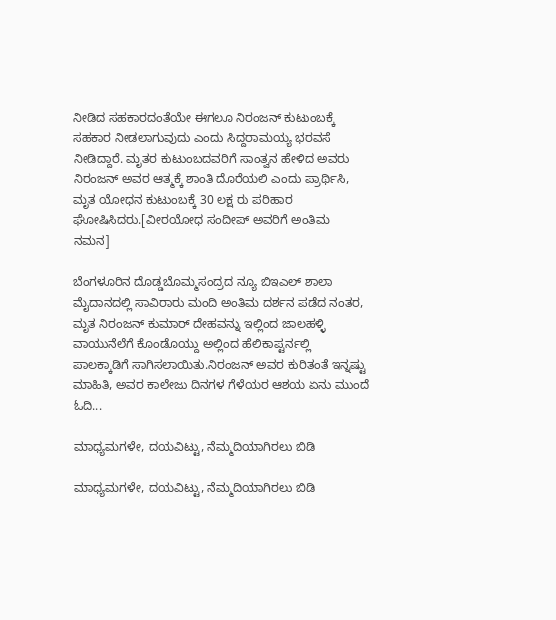ನೀಡಿದ ಸಹಕಾರದಂತೆಯೇ ಈಗಲೂ ನಿರಂಜನ್ ಕುಟುಂಬಕ್ಕೆ ಸಹಕಾರ ನೀಡಲಾಗುವುದು ಎಂದು ಸಿದ್ದರಾಮಯ್ಯ ಭರವಸೆ ನೀಡಿದ್ದಾರೆ. ಮೃತರ ಕುಟುಂಬದವರಿಗೆ ಸಾಂತ್ವನ ಹೇಳಿದ ಅವರು ನಿರಂಜನ್ ಅವರ ಆತ್ಮಕ್ಕೆ ಶಾಂತಿ ದೊರೆಯಲಿ ಎಂದು ಪ್ರಾರ್ಥಿಸಿ, ಮೃತ ಯೋಧನ ಕುಟುಂಬಕ್ಕೆ 30 ಲಕ್ಷ ರು ಪರಿಹಾರ ಘೋಷಿಸಿದರು.[ವೀರಯೋಧ ಸಂದೀಪ್ ಅವರಿಗೆ ಅಂತಿಮ ನಮನ]

ಬೆಂಗಳೂರಿನ ದೊಡ್ಡಬೊಮ್ಮಸಂದ್ರದ ನ್ಯೂ ಬಿಇಎಲ್ ಶಾಲಾ ಮೈದಾನದಲ್ಲಿ ಸಾವಿರಾರು ಮಂದಿ ಅಂತಿಮ ದರ್ಶನ ಪಡೆದ ನಂತರ, ಮೃತ ನಿರಂಜನ್ ಕುಮಾರ್ ದೇಹವನ್ನು ಇಲ್ಲಿಂದ ಜಾಲಹಳ್ಳಿ ವಾಯುನೆಲೆಗೆ ಕೊಂಡೊಯ್ದು ಅಲ್ಲಿಂದ ಹೆಲಿಕಾಪ್ಟರ್ನಲ್ಲಿ ಪಾಲಕ್ಕಾಡಿಗೆ ಸಾಗಿಸಲಾಯಿತು.ನಿರಂಜನ್ ಅವರ ಕುರಿತಂತೆ ಇನ್ನಷ್ಟು ಮಾಹಿತಿ, ಅವರ ಕಾಲೇಜು ದಿನಗಳ ಗೆಳೆಯರ ಆಶಯ ಏನು ಮುಂದೆ ಓದಿ...

ಮಾಧ್ಯಮಗಳೇ, ದಯವಿಟ್ಟು, ನೆಮ್ಮದಿಯಾಗಿರಲು ಬಿಡಿ

ಮಾಧ್ಯಮಗಳೇ, ದಯವಿಟ್ಟು, ನೆಮ್ಮದಿಯಾಗಿರಲು ಬಿಡಿ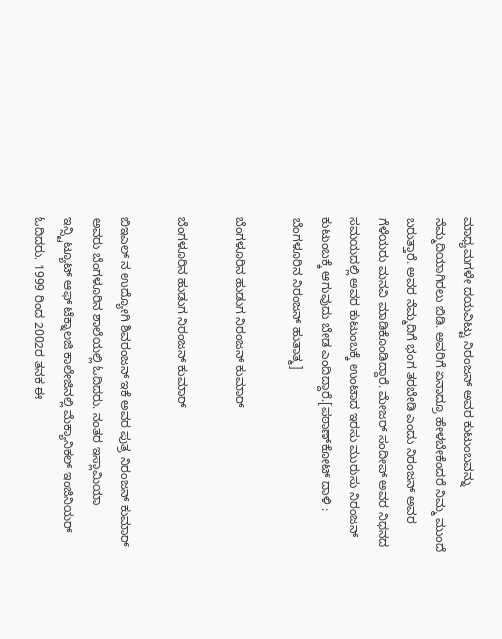ಮಾಧ್ಯಮಗಳೇ ದಯವಿಟ್ಟು ನಿರಂಜನ್ ಅವರ ಕುಟುಂಬವನ್ನು ನೆಮ್ಮದಿಯಾಗಿರಲು ಬಿಡಿ. ಅವರಿಗೆ ಏನಾದ್ರೂ ಹೇಳಬೇಕೆಂದರೆ ನಿಮ್ಮ ಮುಂದೆ ಬರುತ್ತಾರೆ. ಅವರ ನೆಮ್ಮದಿಗೆ ಭಂಗ ತರಬೇಡಿ ಎಂದು ನಿರಂಜನ್ ಅವರ ಗೆಳೆಯರು ಮನವಿ ಮಾಡಿಕೊಂಡಿದ್ದಾರೆ. ಮೇಜರ್ ಸಂದೀಪ್ ಅವರ ನಿಧನದ ಸಮಯದಲ್ಲಿ ಅವರ ಕುಟುಂಬಕ್ಕೆ ಉಂಟಾದ ಇರಸು ಮುರುಸು ನಿರಂಜನ್ ಕುಟುಂಬಕ್ಕೆ ಆಗುವುದು ಬೇಡ ಎಂದಿದ್ದಾರೆ.[ಪಠಾಣ್‌ಕೋಟ್ ದಾಳಿ : ಬೆಂಗಳೂರಿನ ನಿರಂಜನ್ ಹುತಾತ್ಮ]

ಬೆಂಗಳೂರಿನ ಹುಡುಗ ನಿರಂಜನ್ ಕುಮಾರ್

ಬೆಂಗಳೂರಿನ ಹುಡುಗ ನಿರಂಜನ್ ಕುಮಾರ್

ಬಿಇಎಲ್ ನ ಉದ್ಯೋಗಿ ಶಿವರಂಜನ್ ಇಕೆ ಅವರ ಪುತ್ರ ನಿರಂಜನ್ ಕುಮಾರ್ ಅವರು ಬೆಂಗಳೂರಿನ ಶಾಲೆಯಲ್ಲಿ ಓದಿದರು. ನಂತರ ಇಸ್ಲಾಮಿಯಾ ಇನ್ಸ್ಟಿಟ್ಯೂಟ್ ಆಫ್ ಟೆಕ್ನಾಲಜಿ ಕಾಲೇಜಿನಲ್ಲಿ ಮೆಕ್ಯಾನಿಕಲ್ ಇಂಜಿನಿಯರ್ ಓದಿದರು. 1999 ರಿಂದ 2002ರ ತನಕ ಈ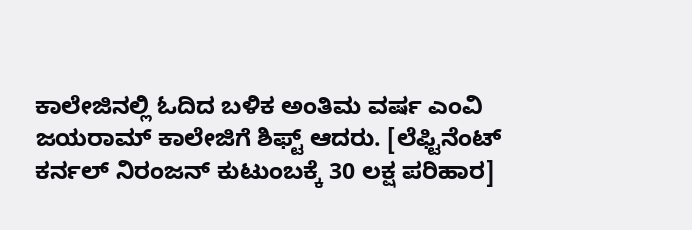ಕಾಲೇಜಿನಲ್ಲಿ ಓದಿದ ಬಳಿಕ ಅಂತಿಮ ವರ್ಷ ಎಂವಿ ಜಯರಾಮ್ ಕಾಲೇಜಿಗೆ ಶಿಫ್ಟ್ ಆದರು. [ಲೆಫ್ಟಿನೆಂಟ್ ಕರ್ನಲ್ ನಿರಂಜನ್ ಕುಟುಂಬಕ್ಕೆ 30 ಲಕ್ಷ ಪರಿಹಾರ]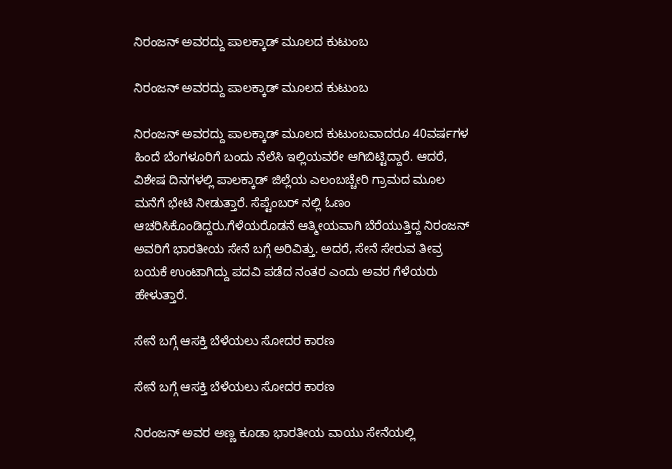ನಿರಂಜನ್ ಅವರದ್ದು ಪಾಲಕ್ಕಾಡ್ ಮೂಲದ ಕುಟುಂಬ

ನಿರಂಜನ್ ಅವರದ್ದು ಪಾಲಕ್ಕಾಡ್ ಮೂಲದ ಕುಟುಂಬ

ನಿರಂಜನ್ ಅವರದ್ದು ಪಾಲಕ್ಕಾಡ್ ಮೂಲದ ಕುಟುಂಬವಾದರೂ 40ವರ್ಷಗಳ ಹಿಂದೆ ಬೆಂಗಳೂರಿಗೆ ಬಂದು ನೆಲೆಸಿ ಇಲ್ಲಿಯವರೇ ಆಗಿಬಿಟ್ಟಿದ್ದಾರೆ. ಆದರೆ, ವಿಶೇಷ ದಿನಗಳಲ್ಲಿ ಪಾಲಕ್ಕಾಡ್ ಜಿಲ್ಲೆಯ ಎಲಂಬಚ್ಚೇರಿ ಗ್ರಾಮದ ಮೂಲ ಮನೆಗೆ ಭೇಟಿ ನೀಡುತ್ತಾರೆ. ಸೆಪ್ಟೆಂಬರ್ ನಲ್ಲಿ ಓಣಂ ಆಚರಿಸಿಕೊಂಡಿದ್ದರು.ಗೆಳೆಯರೊಡನೆ ಆತ್ಮೀಯವಾಗಿ ಬೆರೆಯುತ್ತಿದ್ದ ನಿರಂಜನ್ ಅವರಿಗೆ ಭಾರತೀಯ ಸೇನೆ ಬಗ್ಗೆ ಅರಿವಿತ್ತು. ಅದರೆ, ಸೇನೆ ಸೇರುವ ತೀವ್ರ ಬಯಕೆ ಉಂಟಾಗಿದ್ದು ಪದವಿ ಪಡೆದ ನಂತರ ಎಂದು ಅವರ ಗೆಳೆಯರು ಹೇಳುತ್ತಾರೆ.

ಸೇನೆ ಬಗ್ಗೆ ಆಸಕ್ತಿ ಬೆಳೆಯಲು ಸೋದರ ಕಾರಣ

ಸೇನೆ ಬಗ್ಗೆ ಆಸಕ್ತಿ ಬೆಳೆಯಲು ಸೋದರ ಕಾರಣ

ನಿರಂಜನ್ ಅವರ ಅಣ್ಣ ಕೂಡಾ ಭಾರತೀಯ ವಾಯು ಸೇನೆಯಲ್ಲಿ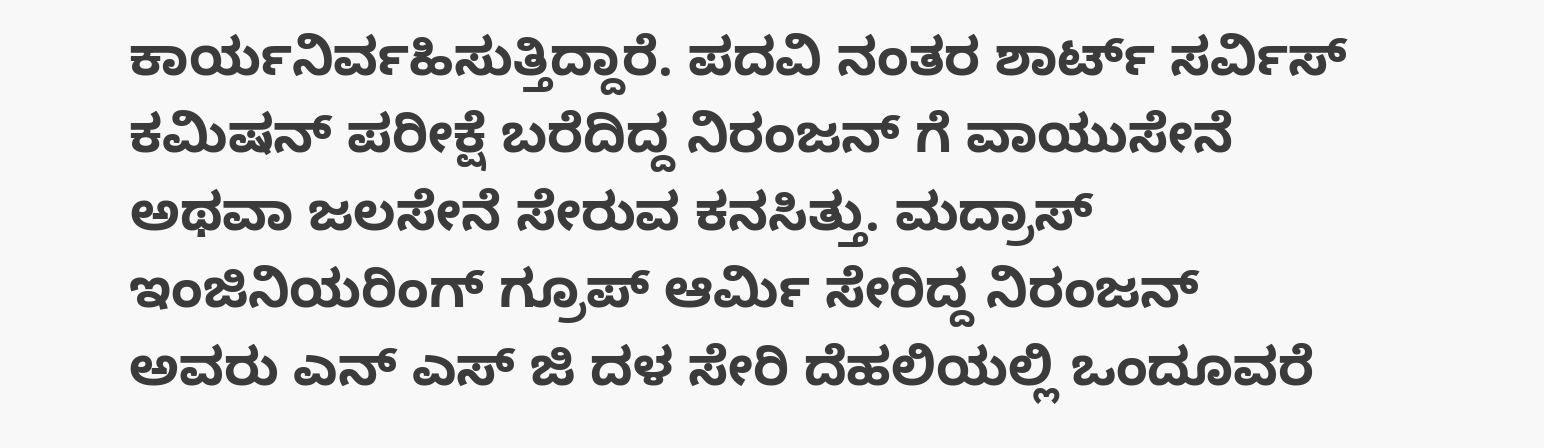ಕಾರ್ಯನಿರ್ವಹಿಸುತ್ತಿದ್ದಾರೆ. ಪದವಿ ನಂತರ ಶಾರ್ಟ್ ಸರ್ವಿಸ್ ಕಮಿಷನ್ ಪರೀಕ್ಷೆ ಬರೆದಿದ್ದ ನಿರಂಜನ್ ಗೆ ವಾಯುಸೇನೆ ಅಥವಾ ಜಲಸೇನೆ ಸೇರುವ ಕನಸಿತ್ತು. ಮದ್ರಾಸ್ ಇಂಜಿನಿಯರಿಂಗ್ ಗ್ರೂಪ್ ಆರ್ಮಿ ಸೇರಿದ್ದ ನಿರಂಜನ್ ಅವರು ಎನ್ ಎಸ್ ಜಿ ದಳ ಸೇರಿ ದೆಹಲಿಯಲ್ಲಿ ಒಂದೂವರೆ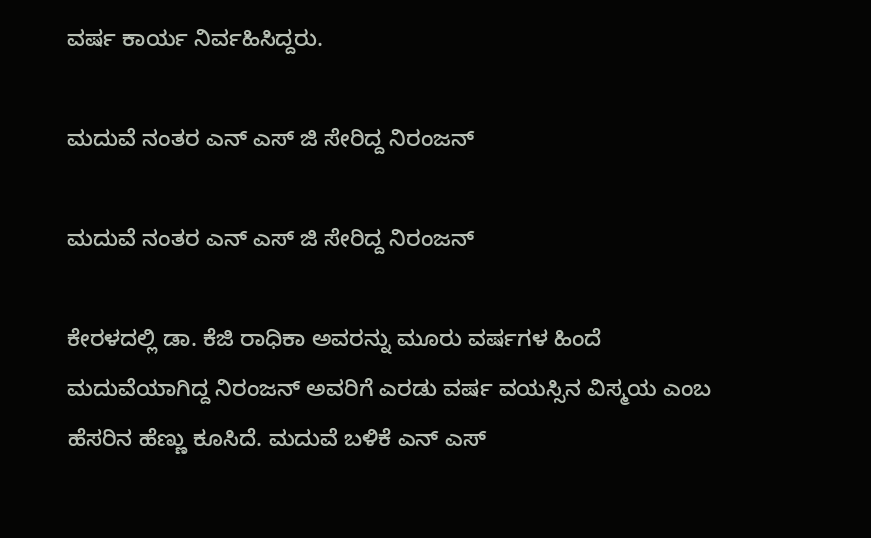ವರ್ಷ ಕಾರ್ಯ ನಿರ್ವಹಿಸಿದ್ದರು.

ಮದುವೆ ನಂತರ ಎನ್ ಎಸ್ ಜಿ ಸೇರಿದ್ದ ನಿರಂಜನ್

ಮದುವೆ ನಂತರ ಎನ್ ಎಸ್ ಜಿ ಸೇರಿದ್ದ ನಿರಂಜನ್

ಕೇರಳದಲ್ಲಿ ಡಾ. ಕೆಜಿ ರಾಧಿಕಾ ಅವರನ್ನು ಮೂರು ವರ್ಷಗಳ ಹಿಂದೆ ಮದುವೆಯಾಗಿದ್ದ ನಿರಂಜನ್ ಅವರಿಗೆ ಎರಡು ವರ್ಷ ವಯಸ್ಸಿನ ವಿಸ್ಮಯ ಎಂಬ ಹೆಸರಿನ ಹೆಣ್ಣು ಕೂಸಿದೆ. ಮದುವೆ ಬಳಿಕೆ ಎನ್ ಎಸ್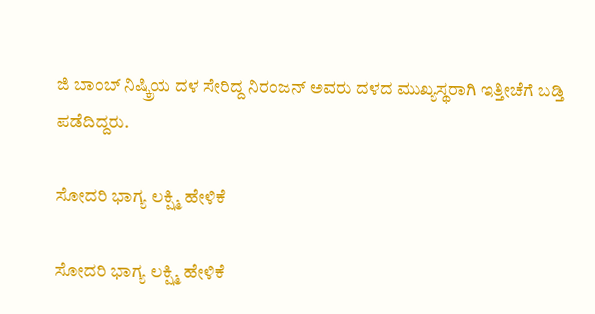ಜಿ ಬಾಂಬ್ ನಿಷ್ಕ್ರಿಯ ದಳ ಸೇರಿದ್ದ ನಿರಂಜನ್ ಅವರು ದಳದ ಮುಖ್ಯಸ್ಥರಾಗಿ ಇತ್ತೀಚೆಗೆ ಬಡ್ತಿ ಪಡೆದಿದ್ದರು.

ಸೋದರಿ ಭಾಗ್ಯ ಲಕ್ಷ್ಮಿ ಹೇಳಿಕೆ

ಸೋದರಿ ಭಾಗ್ಯ ಲಕ್ಷ್ಮಿ ಹೇಳಿಕೆ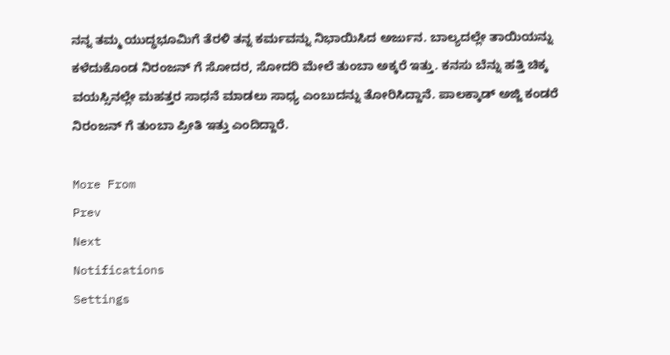ನನ್ನ ತಮ್ಮ ಯುದ್ಧಭೂಮಿಗೆ ತೆರಳಿ ತನ್ನ ಕರ್ಮವನ್ನು ನಿಭಾಯಿಸಿದ ಅರ್ಜುನ. ಬಾಲ್ಯದಲ್ಲೇ ತಾಯಿಯನ್ನು ಕಳೆದುಕೊಂಡ ನಿರಂಜನ್ ಗೆ ಸೋದರ, ಸೋದರಿ ಮೇಲೆ ತುಂಬಾ ಅಕ್ಕರೆ ಇತ್ತು. ಕನಸು ಬೆನ್ನು ಹತ್ತಿ ಚಿಕ್ಕ ವಯಸ್ಸಿನಲ್ಲೇ ಮಹತ್ತರ ಸಾಧನೆ ಮಾಡಲು ಸಾಧ್ಯ ಎಂಬುದನ್ನು ತೋರಿಸಿದ್ದಾನೆ. ಪಾಲಕ್ಕಾಡ್ ಅಜ್ಜಿ ಕಂಡರೆ ನಿರಂಜನ್ ಗೆ ತುಂಬಾ ಪ್ರೀತಿ ಇತ್ತು ಎಂದಿದ್ದಾರೆ.

More From
Prev
Next
Notifications
Settings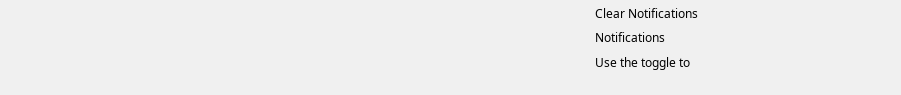Clear Notifications
Notifications
Use the toggle to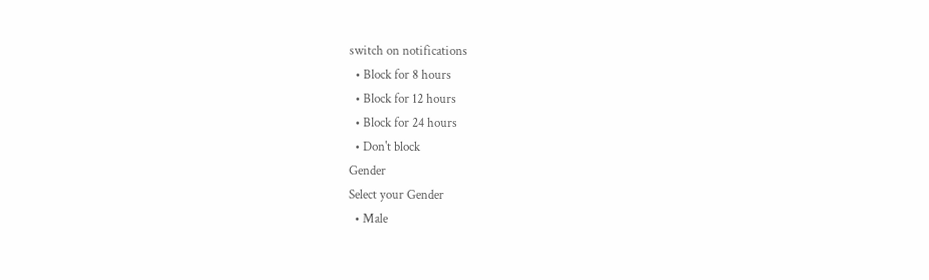switch on notifications
  • Block for 8 hours
  • Block for 12 hours
  • Block for 24 hours
  • Don't block
Gender
Select your Gender
  • Male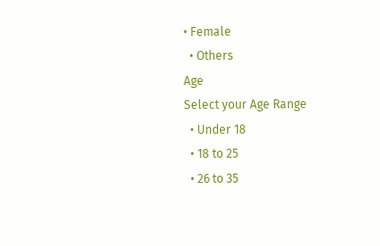• Female
  • Others
Age
Select your Age Range
  • Under 18
  • 18 to 25
  • 26 to 35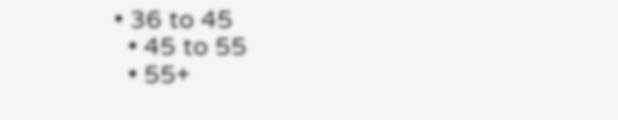• 36 to 45
  • 45 to 55
  • 55+